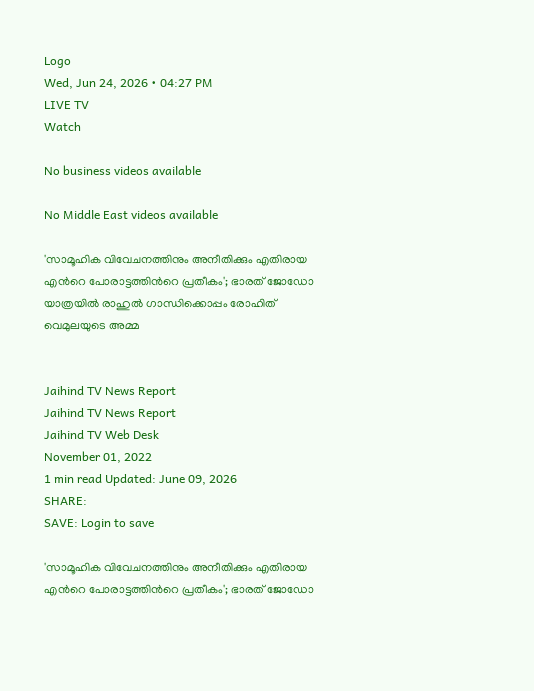Logo
Wed, Jun 24, 2026 • 04:27 PM
LIVE TV
Watch

No business videos available

No Middle East videos available

'സാമൂഹിക വിവേചനത്തിനും അനീതിക്കും എതിരായ എന്‍റെ പോരാട്ടത്തിന്‍റെ പ്രതീകം'; ഭാരത് ജോഡോ യാത്രയില്‍ രാഹുല്‍ ഗാന്ധിക്കൊപ്പം രോഹിത് വെമുലയുടെ അമ്മ


Jaihind TV News Report
Jaihind TV News Report
Jaihind TV Web Desk
November 01, 2022
1 min read Updated: June 09, 2026
SHARE:
SAVE: Login to save

'സാമൂഹിക വിവേചനത്തിനും അനീതിക്കും എതിരായ എന്‍റെ പോരാട്ടത്തിന്‍റെ പ്രതീകം'; ഭാരത് ജോഡോ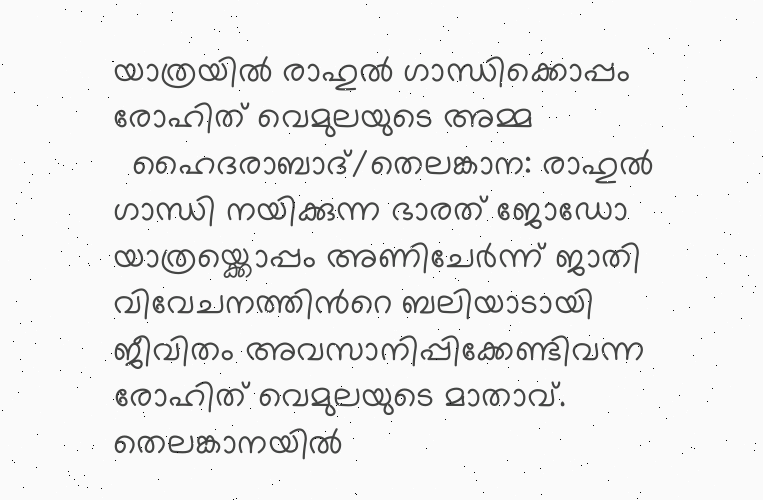യാത്രയില്‍ രാഹുല്‍ ഗാന്ധിക്കൊപ്പം രോഹിത് വെമുലയുടെ അമ്മ
  ഹൈദരാബാദ്/തെലങ്കാന: രാഹുല്‍ ഗാന്ധി നയിക്കുന്ന ഭാരത് ജോഡോ യാത്രയ്ക്കൊപ്പം അണിചേർന്ന് ജാതി വിവേചനത്തിന്‍റെ ബലിയാടായി ജീവിതം അവസാനിപ്പിക്കേണ്ടിവന്ന രോഹിത് വെമുലയുടെ മാതാവ്. തെലങ്കാനയില്‍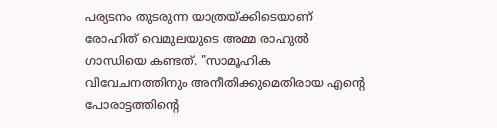പര്യടനം തുടരുന്ന യാത്രയ്ക്കിടെയാണ് രോഹിത് വെമുലയുടെ അമ്മ രാഹുല്‍ ഗാന്ധിയെ കണ്ടത്. "സാമൂഹിക വിവേചനത്തിനും അനീതിക്കുമെതിരായ എന്‍റെ പോരാട്ടത്തിന്‍റെ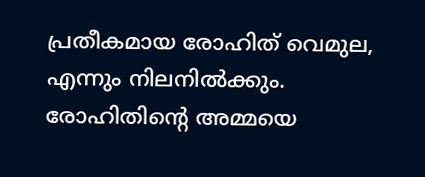പ്രതീകമായ രോഹിത് വെമുല, എന്നും നിലനിൽക്കും. രോഹിതിന്‍റെ അമ്മയെ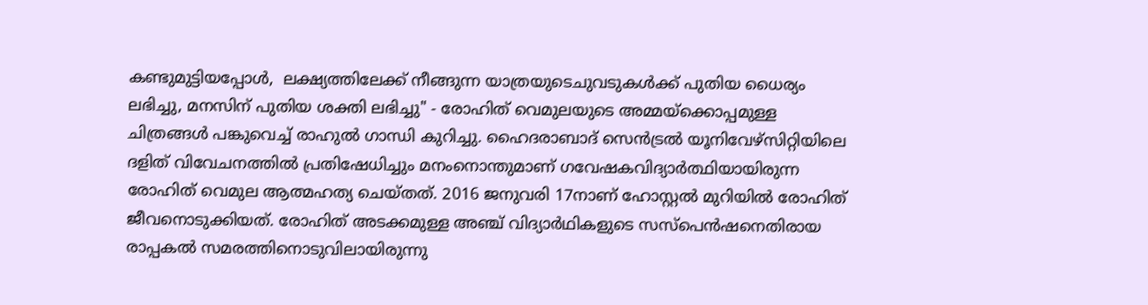കണ്ടുമുട്ടിയപ്പോൾ,  ലക്ഷ്യത്തിലേക്ക് നീങ്ങുന്ന യാത്രയുടെചുവടുകൾക്ക് പുതിയ ധൈര്യം ലഭിച്ചു, മനസിന് പുതിയ ശക്തി ലഭിച്ചു" - രോഹിത് വെമുലയുടെ അമ്മയ്ക്കൊപ്പമുള്ള ചിത്രങ്ങള്‍ പങ്കുവെച്ച് രാഹുല്‍ ഗാന്ധി കുറിച്ചു. ഹൈദരാബാദ് സെൻട്രൽ യൂനിവേഴ്സിറ്റിയിലെ ദളിത് വിവേചനത്തിൽ പ്രതിഷേധിച്ചും മനംനൊന്തുമാണ് ഗവേഷകവിദ്യാർത്ഥിയായിരുന്ന രോഹിത് വെമുല ആത്മഹത്യ ചെയ്തത്. 2016 ജനുവരി 17നാണ് ഹോസ്റ്റൽ മുറിയിൽ രോഹിത് ജീവനൊടുക്കിയത്. രോഹിത് അടക്കമുള്ള അഞ്ച് വിദ്യാർഥികളുടെ സസ്‍പെൻഷനെതിരായ രാപ്പകൽ സമരത്തിനൊടുവിലായിരുന്നു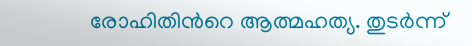രോഹിതിന്‍റെ ആത്മഹത്യ. തുടർന്ന്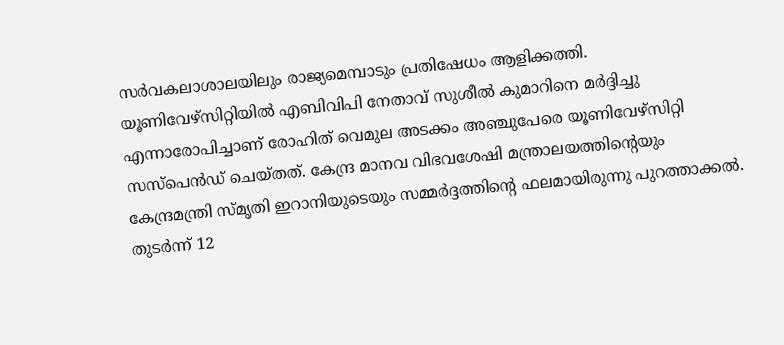സർവകലാശാലയിലും രാജ്യമെമ്പാടും പ്രതിഷേധം ആളിക്കത്തി.  യൂണിവേഴ്സിറ്റിയിൽ എബിവിപി നേതാവ് സുശീൽ കുമാറിനെ മർദ്ദിച്ചു എന്നാരോപിച്ചാണ് രോഹിത് വെമുല അടക്കം അഞ്ചുപേരെ യൂണിവേഴ്സിറ്റി സസ്‍പെൻഡ് ചെയ്തത്. കേന്ദ്ര മാനവ വിഭവശേഷി മന്ത്രാലയത്തിന്‍റെയും കേന്ദ്രമന്ത്രി സ്മൃതി ഇറാനിയുടെയും സമ്മർദ്ദത്തിന്‍റെ ഫലമായിരുന്നു പുറത്താക്കൽ. തുടർന്ന് 12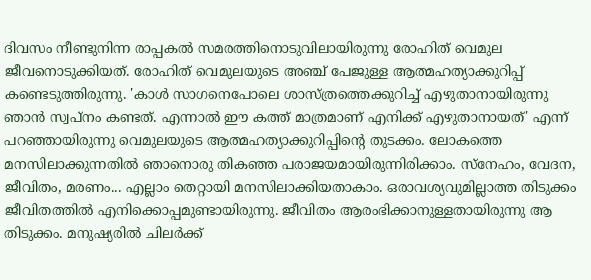ദിവസം നീണ്ടുനിന്ന രാപ്പകൽ സമരത്തിനൊടുവിലായിരുന്നു രോഹിത് വെമുല ജീവനൊടുക്കിയത്. രോഹിത് വെമുലയുടെ അഞ്ച് പേജുള്ള ആത്മഹത്യാക്കുറിപ്പ് കണ്ടെടുത്തിരുന്നു. 'കാൾ സാഗനെപോലെ ശാസ്ത്രത്തെക്കുറിച്ച് എഴുതാനായിരുന്നു ഞാൻ സ്വപ്നം കണ്ടത്. എന്നാൽ ഈ കത്ത് മാത്രമാണ് എനിക്ക് എഴുതാനായത്' എന്ന് പറഞ്ഞായിരുന്നു വെമുലയുടെ ആത്മഹത്യാക്കുറിപ്പിന്‍റെ തുടക്കം. ലോകത്തെ മനസിലാക്കുന്നതിൽ ഞാനൊരു തികഞ്ഞ പരാജയമായിരുന്നിരിക്കാം. സ്നേഹം, വേദന, ജീവിതം, മരണം... എല്ലാം തെറ്റായി മനസിലാക്കിയതാകാം. ഒരാവശ്യവുമില്ലാത്ത തിടുക്കം ജീവിതത്തിൽ എനിക്കൊപ്പമുണ്ടായിരുന്നു. ജീവിതം ആരംഭിക്കാനുള്ളതായിരുന്നു ആ തിടുക്കം. മനുഷ്യരിൽ ചിലർക്ക്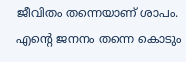ജീവിതം തന്നെയാണ് ശാപം. എന്‍റെ ജനനം തന്നെ കൊടും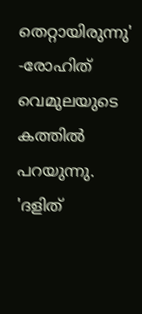തെറ്റായിരുന്നു' -രോഹിത് വെമുലയുടെ കത്തിൽ പറയുന്നു. 'ദളിത്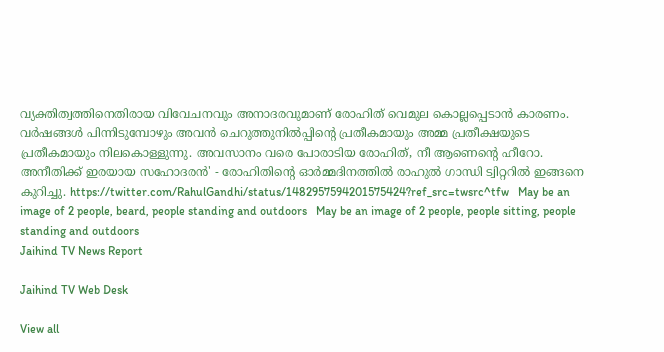വ്യക്തിത്വത്തിനെതിരായ വിവേചനവും അനാദരവുമാണ് രോഹിത് വെമുല കൊല്ലപ്പെടാൻ കാരണം. വർഷങ്ങൾ പിന്നിടുമ്പോഴും അവൻ ചെറുത്തുനിൽപ്പിന്‍റെ പ്രതീകമായും അമ്മ പ്രതീക്ഷയുടെ പ്രതീകമായും നിലകൊള്ളുന്നു. അവസാനം വരെ പോരാടിയ രോഹിത്, നീ ആണെന്‍റെ ഹീറോ. അനീതിക്ക് ഇരയായ സഹോദരൻ' - രോഹിതിന്‍റെ ഓർമ്മദിനത്തില്‍ രാഹുൽ ഗാന്ധി ട്വിറ്ററിൽ ഇങ്ങനെ കുറിച്ചു. https://twitter.com/RahulGandhi/status/1482957594201575424?ref_src=twsrc^tfw   May be an image of 2 people, beard, people standing and outdoors   May be an image of 2 people, people sitting, people standing and outdoors
Jaihind TV News Report

Jaihind TV Web Desk

View all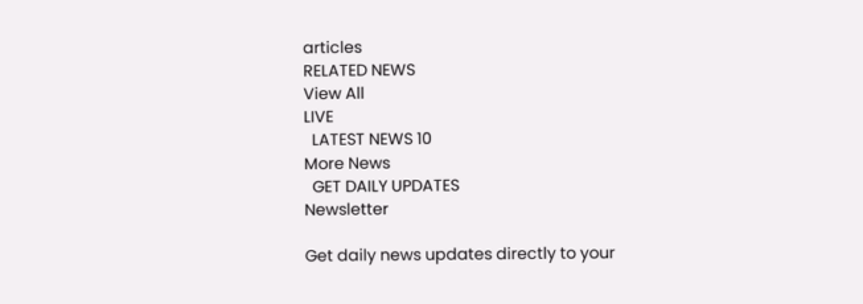articles
RELATED NEWS
View All
LIVE
  LATEST NEWS 10
More News
  GET DAILY UPDATES
Newsletter

Get daily news updates directly to your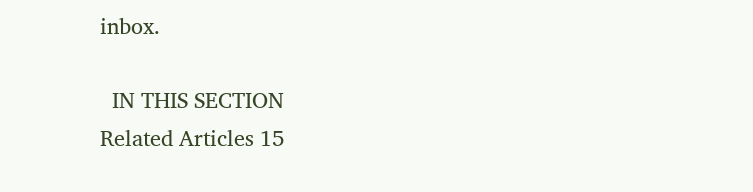inbox.

  IN THIS SECTION
Related Articles 15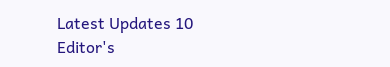Latest Updates 10
Editor's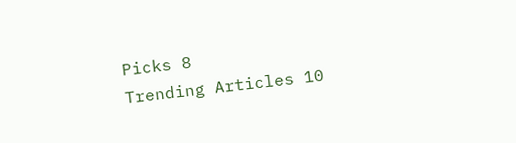Picks 8
Trending Articles 10